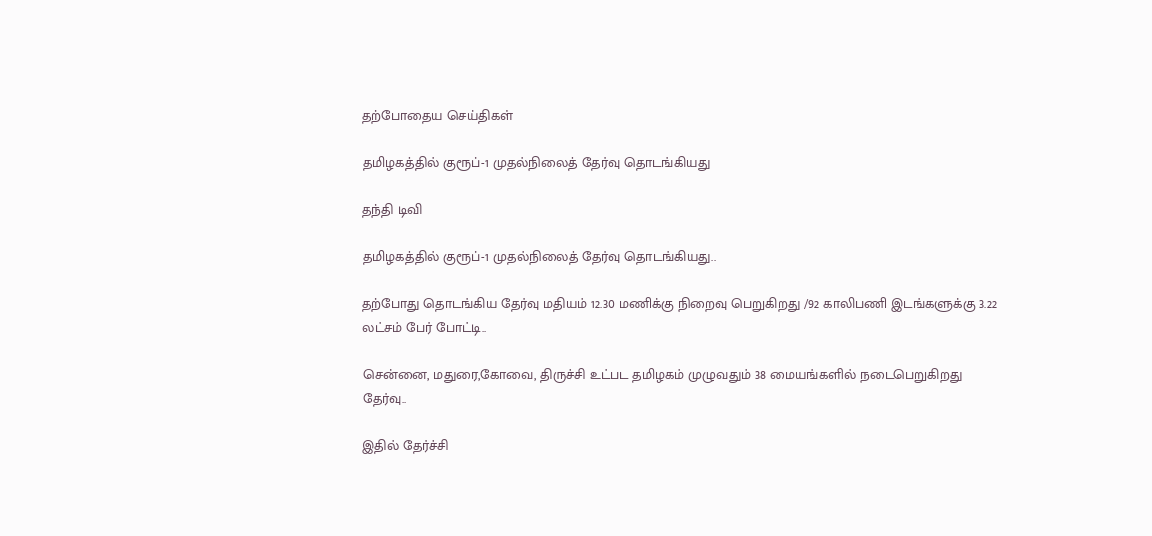தற்போதைய செய்திகள்

தமிழகத்தில் குரூப்-1 முதல்நிலைத் தேர்வு தொடங்கியது

தந்தி டிவி

தமிழகத்தில் குரூப்-1 முதல்நிலைத் தேர்வு தொடங்கியது..

தற்போது தொடங்கிய தேர்வு மதியம் 12.30 மணிக்கு நிறைவு பெறுகிறது /92 காலிபணி இடங்களுக்கு 3.22 லட்சம் பேர் போட்டி..

சென்னை, மதுரை,கோவை, திருச்சி உட்பட தமிழகம் முழுவதும் 38 மையங்களில் நடைபெறுகிறது தேர்வு..

இதில் தேர்ச்சி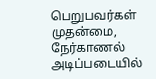பெறுபவர்கள் முதன்மை, நேர்காணல் அடிப்படையில்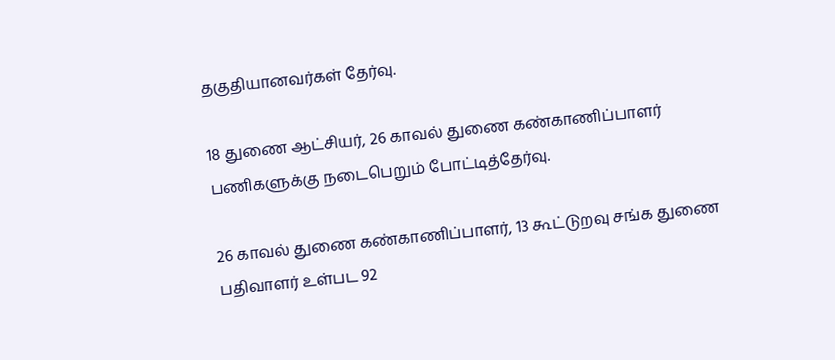தகுதியானவர்கள் தேர்வு.

18 துணை ஆட்சியர், 26 காவல் துணை கண்காணிப்பாளர் பணிகளுக்கு நடைபெறும் போட்டித்தேர்வு.

26 காவல் துணை கண்காணிப்பாளர், 13 கூட்டுறவு சங்க துணை பதிவாளர் உள்பட 92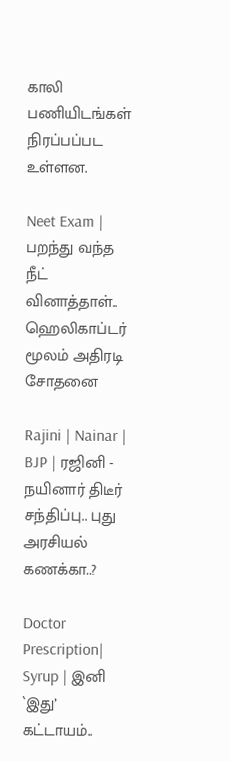காலி பணியிடங்கள் நிரப்பப்பட உள்ளன.

Neet Exam | பறந்து வந்த நீட் வினாத்தாள்.. ஹெலிகாப்டர் மூலம் அதிரடி சோதனை

Rajini | Nainar | BJP | ரஜினி - நயினார் திடீர் சந்திப்பு.. புது அரசியல் கணக்கா..?

Doctor Prescription| Syrup | இனி `இது’ கட்டாயம்..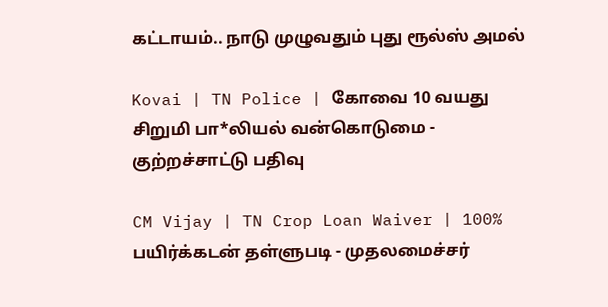கட்டாயம்.. நாடு முழுவதும் புது ரூல்ஸ் அமல்

Kovai | TN Police | கோவை 10 வயது சிறுமி பா*லியல் வன்கொடுமை - குற்றச்சாட்டு பதிவு

CM Vijay | TN Crop Loan Waiver | 100% பயிர்க்கடன் தள்ளுபடி - முதலமைச்சர்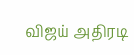விஜய் அதிரடி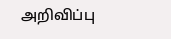அறிவிப்பு